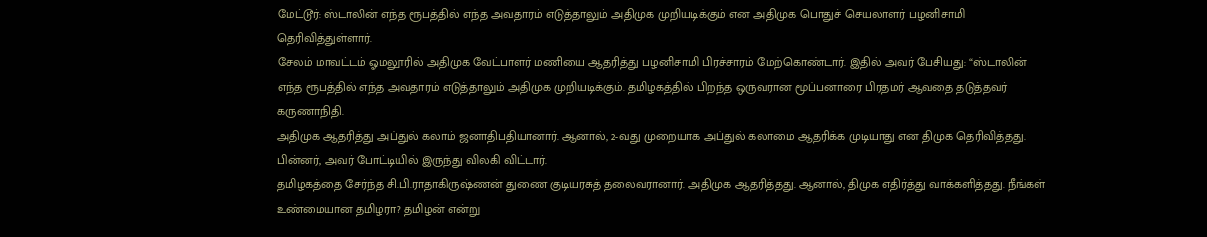மேட்டூர்: ஸ்டாலின் எந்த ரூபத்தில் எந்த அவதாரம் எடுத்தாலும் அதிமுக முறியடிக்கும் என அதிமுக பொதுச் செயலாளர் பழனிசாமி தெரிவித்துள்ளார்.
சேலம் மாவட்டம் ஓமலூரில் அதிமுக வேட்பாளர் மணியை ஆதரித்து பழனிசாமி பிரச்சாரம் மேற்கொண்டார். இதில் அவர் பேசியது: “ஸ்டாலின் எந்த ரூபத்தில் எந்த அவதாரம் எடுத்தாலும் அதிமுக முறியடிக்கும். தமிழகத்தில் பிறந்த ஒருவரான மூப்பனாரை பிரதமர் ஆவதை தடுத்தவர் கருணாநிதி.
அதிமுக ஆதரித்து அப்துல் கலாம் ஜனாதிபதியானார். ஆனால், 2-வது முறையாக அப்துல் கலாமை ஆதரிக்க முடியாது என திமுக தெரிவித்தது. பின்னர், அவர் போட்டியில் இருந்து விலகி விட்டார்.
தமிழகத்தை சேர்ந்த சி.பி.ராதாகிருஷ்ணன் துணை குடியரசுத் தலைவரானார். அதிமுக ஆதரித்தது. ஆனால், திமுக எதிர்த்து வாக்களித்தது. நீங்கள் உண்மையான தமிழரா? தமிழன் என்று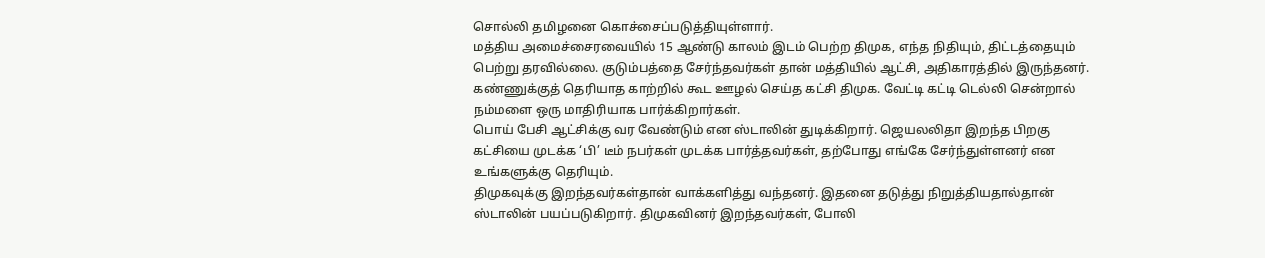சொல்லி தமிழனை கொச்சைப்படுத்தியுள்ளார்.
மத்திய அமைச்சைரவையில் 15 ஆண்டு காலம் இடம் பெற்ற திமுக, எந்த நிதியும், திட்டத்தையும் பெற்று தரவில்லை. குடும்பத்தை சேர்ந்தவர்கள் தான் மத்தியில் ஆட்சி, அதிகாரத்தில் இருந்தனர். கண்ணுக்குத் தெரியாத காற்றில் கூட ஊழல் செய்த கட்சி திமுக. வேட்டி கட்டி டெல்லி சென்றால் நம்மளை ஒரு மாதிரியாக பார்க்கிறார்கள்.
பொய் பேசி ஆட்சிக்கு வர வேண்டும் என ஸ்டாலின் துடிக்கிறார். ஜெயலலிதா இறந்த பிறகு கட்சியை முடக்க ‘பி’ டீம் நபர்கள் முடக்க பார்த்தவர்கள், தற்போது எங்கே சேர்ந்துள்ளனர் என உங்களுக்கு தெரியும்.
திமுகவுக்கு இறந்தவர்கள்தான் வாக்களித்து வந்தனர். இதனை தடுத்து நிறுத்தியதால்தான் ஸ்டாலின் பயப்படுகிறார். திமுகவினர் இறந்தவர்கள், போலி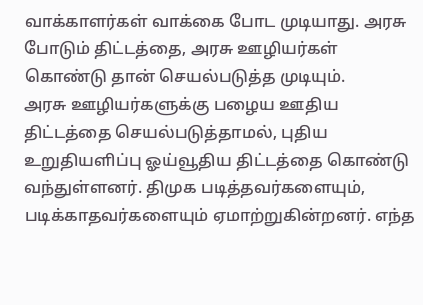வாக்காளர்கள் வாக்கை போட முடியாது. அரசு போடும் திட்டத்தை, அரசு ஊழியர்கள் கொண்டு தான் செயல்படுத்த முடியும்.
அரசு ஊழியர்களுக்கு பழைய ஊதிய திட்டத்தை செயல்படுத்தாமல், புதிய உறுதியளிப்பு ஓய்வூதிய திட்டத்தை கொண்டு வந்துள்ளனர். திமுக படித்தவர்களையும், படிக்காதவர்களையும் ஏமாற்றுகின்றனர். எந்த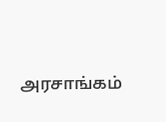அரசாங்கம்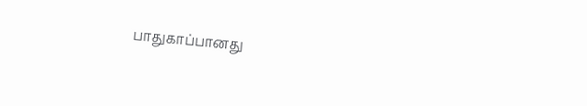பாதுகாப்பானது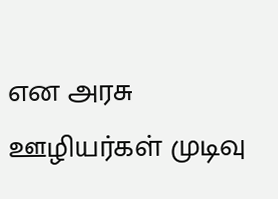என அரசு ஊழியர்கள் முடிவு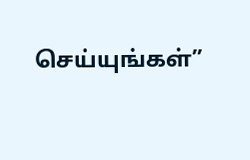செய்யுங்கள்”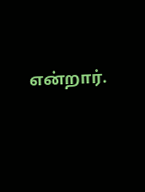என்றார்.